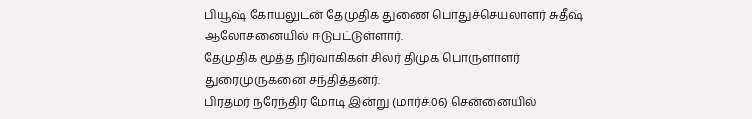பியூஷ் கோயலுடன் தேமுதிக துணை பொதுச்செயலாளர் சுதீஷ் ஆலோசனையில் ஈடுபட்டுள்ளார்.
தேமுதிக மூத்த நிர்வாகிகள் சிலர் திமுக பொருளாளர் துரைமுருகனை சந்தித்தனர்.
பிரதமர் நரேந்திர மோடி இன்று (மார்ச்.06) சென்னையில்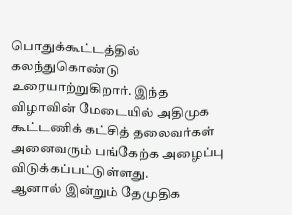பொதுக்கூட்டத்தில் கலந்துகொண்டு உரையாற்றுகிறார். இந்த விழாவின் மேடையில் அதிமுக கூட்டணிக் கட்சித் தலைவர்கள் அனைவரும் பங்கேற்க அழைப்பு விடுக்கப்பட்டுள்ளது.
ஆனால் இன்றும் தேமுதிக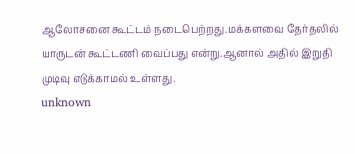ஆலோசனை கூட்டம் நடைபெற்றது.மக்களவை தேர்தலில் யாருடன் கூட்டணி வைப்பது என்று.ஆனால் அதில் இறுதி முடிவு எடுக்காமல் உள்ளது.
unknown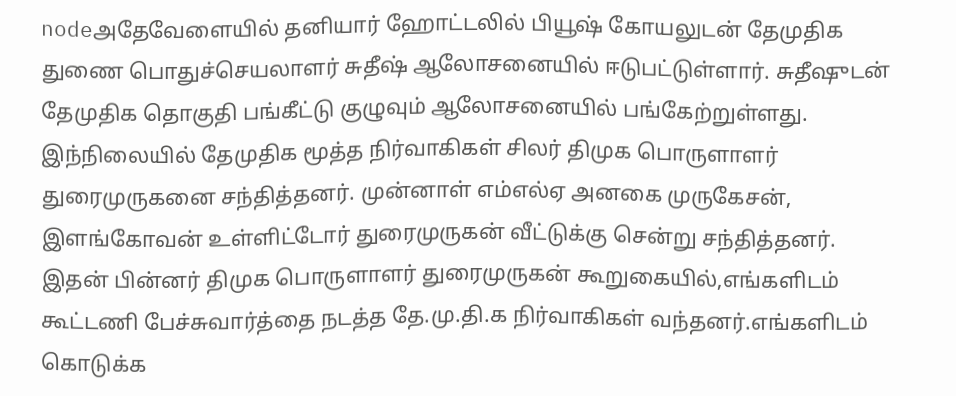nodeஅதேவேளையில் தனியார் ஹோட்டலில் பியூஷ் கோயலுடன் தேமுதிக துணை பொதுச்செயலாளர் சுதீஷ் ஆலோசனையில் ஈடுபட்டுள்ளார். சுதீஷுடன் தேமுதிக தொகுதி பங்கீட்டு குழுவும் ஆலோசனையில் பங்கேற்றுள்ளது.
இந்நிலையில் தேமுதிக மூத்த நிர்வாகிகள் சிலர் திமுக பொருளாளர் துரைமுருகனை சந்தித்தனர். முன்னாள் எம்எல்ஏ அனகை முருகேசன், இளங்கோவன் உள்ளிட்டோர் துரைமுருகன் வீட்டுக்கு சென்று சந்தித்தனர்.
இதன் பின்னர் திமுக பொருளாளர் துரைமுருகன் கூறுகையில்,எங்களிடம் கூட்டணி பேச்சுவார்த்தை நடத்த தே.மு.தி.க நிர்வாகிகள் வந்தனர்.எங்களிடம் கொடுக்க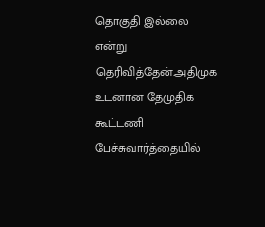தொகுதி இல்லை என்று தெரிவித்தேன்.அதிமுக உடனான தேமுதிக கூட்டணி பேச்சுவார்த்தையில்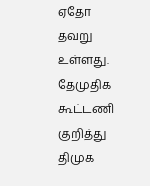ஏதோ தவறு உள்ளது.
தேமுதிக கூட்டணி குறித்து திமுக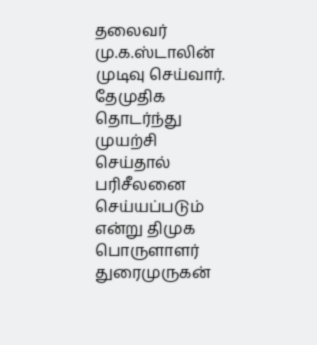தலைவர் மு.க.ஸ்டாலின் முடிவு செய்வார். தேமுதிக தொடர்ந்து முயற்சி செய்தால் பரிசீலனை செய்யப்படும் என்று திமுக பொருளாளர் துரைமுருகன்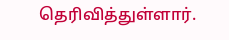தெரிவித்துள்ளார்.